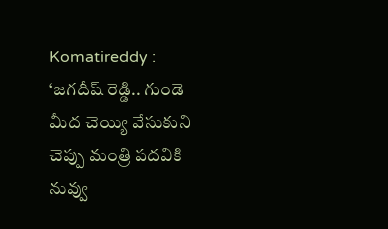Komatireddy : ‘జ‌గ‌దీష్ రెడ్డి.. గుండె మీద చెయ్యి వేసుకుని చెప్పు మంత్రి ప‌ద‌వికి నువ్వు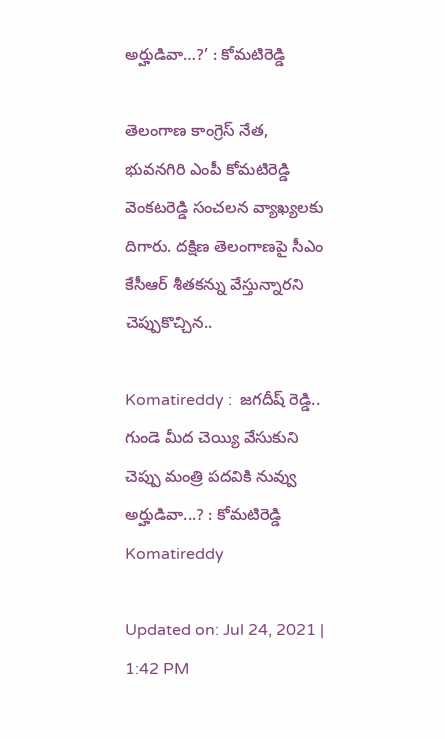అర్హుడివా…?’ : కోమటిరెడ్డి

తెలంగాణ కాంగ్రెస్ నేత, భువనగిరి ఎంపీ కోమటిరెడ్డి వెంకటరెడ్డి సంచలన వ్యాఖ్యలకు దిగారు. ద‌క్షిణ తెలంగాణ‌పై సీఎం కేసీఆర్ శీత‌క‌న్ను వేస్తున్నారని చెప్పుకొచ్చిన..

Komatireddy :  జ‌గ‌దీష్ రెడ్డి.. గుండె మీద చెయ్యి వేసుకుని చెప్పు మంత్రి ప‌ద‌వికి నువ్వు అర్హుడివా...? : కోమటిరెడ్డి
Komatireddy

Updated on: Jul 24, 2021 | 1:42 PM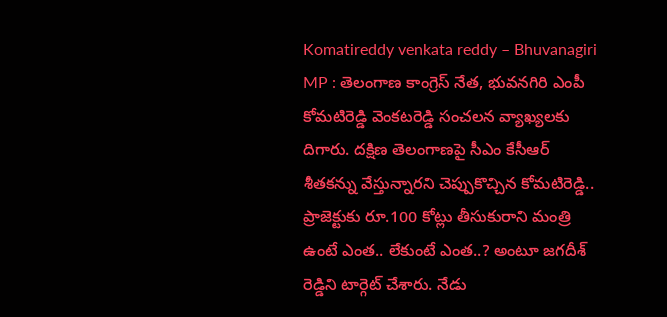Komatireddy venkata reddy – Bhuvanagiri MP : తెలంగాణ కాంగ్రెస్ నేత, భువనగిరి ఎంపీ కోమటిరెడ్డి వెంకటరెడ్డి సంచలన వ్యాఖ్యలకు దిగారు. ద‌క్షిణ తెలంగాణ‌పై సీఎం కేసీఆర్ శీత‌క‌న్ను వేస్తున్నారని చెప్పుకొచ్చిన కోమటిరెడ్డి.. ప్రాజెక్టుకు రూ.100 కోట్లు తీసుకురాని మంత్రి ఉంటే ఎంత‌.. లేకుంటే ఎంత..? అంటూ జగదీశ్ రెడ్డిని టార్గెట్ చేశారు. నేడు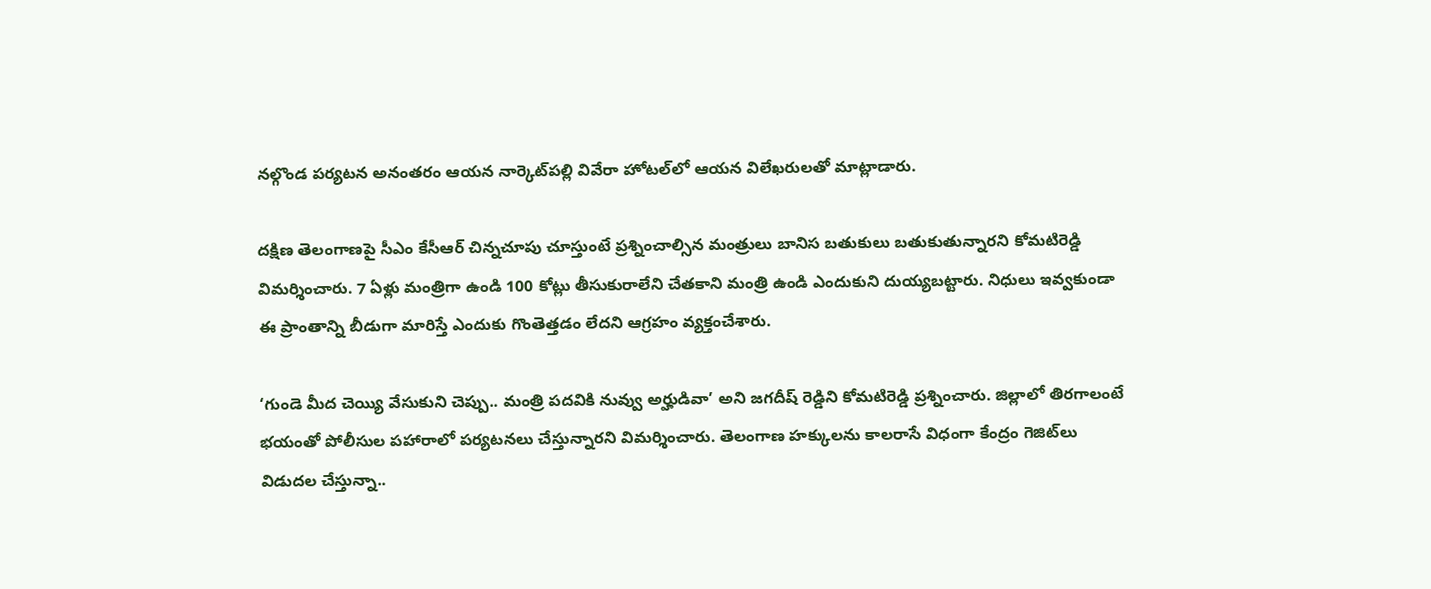న‌ల్గొండ ప‌ర్యట‌న‌ అనంతరం ఆయన నార్కెట్‌ప‌ల్లి వివేరా హోట‌ల్‌లో ఆయన విలేఖ‌రుల‌తో మాట్లాడారు.

ద‌క్షిణ తెలంగాణ‌పై సీఎం కేసీఆర్ చిన్నచూపు చూస్తుంటే ప్రశ్నించాల్సిన మంత్రులు బానిస బ‌తుకులు బ‌తుకుతున్నార‌ని కోమటిరెడ్డి విమ‌ర్శించారు. 7 ఏళ్లు మంత్రిగా ఉండి 100 కోట్లు తీసుకురాలేని చేత‌కాని మంత్రి ఉండి ఎందుకుని దుయ్యబ‌ట్టారు. నిధులు ఇవ్వకుండా ఈ ప్రాంతాన్ని బీడుగా మారిస్తే ఎందుకు గొంతెత్తడం లేద‌ని ఆగ్రహం వ్యక్తంచేశారు.

‘గుండె మీద చెయ్యి వేసుకుని చెప్పు.. మంత్రి ప‌ద‌వికి నువ్వు అర్హుడివా’ అని జ‌గ‌దీష్ రెడ్డిని కోమటిరెడ్డి ప్రశ్నించారు. జిల్లాలో తిర‌గాలంటే భ‌యంతో పోలీసుల ప‌హారాలో ప‌ర్యట‌న‌లు చేస్తున్నార‌ని విమ‌ర్శించారు. తెలంగాణ హ‌క్కుల‌ను కాల‌రాసే విధంగా కేంద్రం గెజిట్‌లు విడుద‌ల చేస్తున్నా..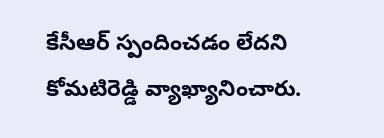కేసీఆర్ స్పందించ‌డం లేద‌ని కోమటిరెడ్డి వ్యాఖ్యానించారు.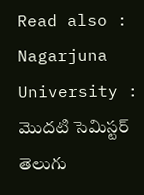Read also : Nagarjuna University : మొదటి సెమిస్టర్ తెలుగు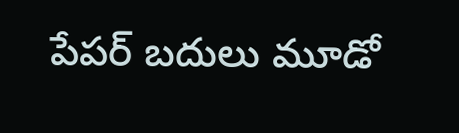పేపర్ బదులు మూడో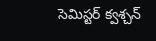సెమిస్టర్ క్వశ్చన్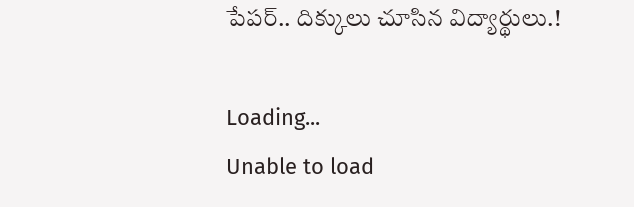పేపర్.. దిక్కులు చూసిన విద్యార్థులు.!

Loading...
Unable to load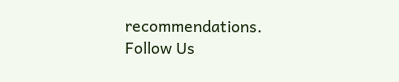recommendations.
Follow Us